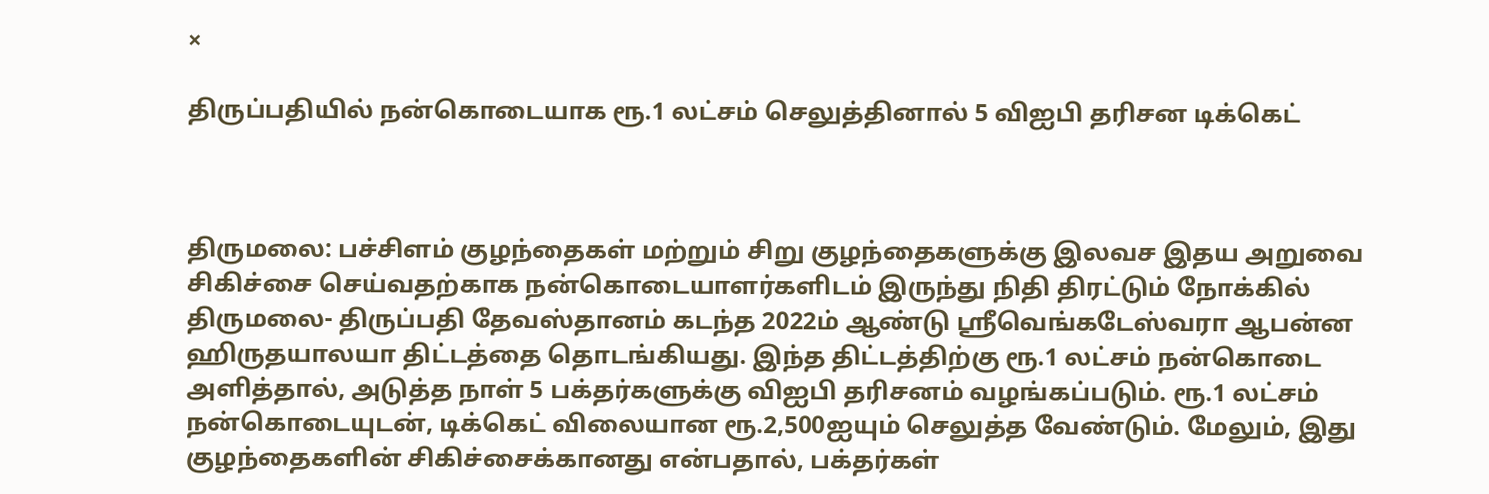×

திருப்பதியில் நன்கொடையாக ரூ.1 லட்சம் செலுத்தினால் 5 விஐபி தரிசன டிக்கெட்



திருமலை: பச்சிளம் குழந்தைகள் மற்றும் சிறு குழந்தைகளுக்கு இலவச இதய அறுவை சிகிச்சை செய்வதற்காக நன்கொடையாளர்களிடம் இருந்து நிதி திரட்டும் நோக்கில் திருமலை- திருப்பதி தேவஸ்தானம் கடந்த 2022ம் ஆண்டு ஸ்ரீவெங்கடேஸ்வரா ஆபன்ன ஹிருதயாலயா திட்டத்தை தொடங்கியது. இந்த திட்டத்திற்கு ரூ.1 லட்சம் நன்கொடை அளித்தால், அடுத்த நாள் 5 பக்தர்களுக்கு விஐபி தரிசனம் வழங்கப்படும். ரூ.1 லட்சம் நன்கொடையுடன், டிக்கெட் விலையான ரூ.2,500ஐயும் செலுத்த வேண்டும். மேலும், இது குழந்தைகளின் சிகிச்சைக்கானது என்பதால், பக்தர்கள்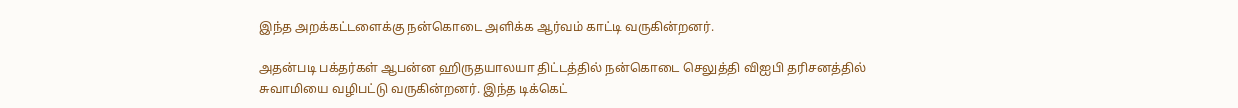இந்த அறக்கட்டளைக்கு நன்கொடை அளிக்க ஆர்வம் காட்டி வருகின்றனர்.

அதன்படி பக்தர்கள் ஆபன்ன ஹிருதயாலயா திட்டத்தில் நன்கொடை செலுத்தி விஐபி தரிசனத்தில் சுவாமியை வழிபட்டு வருகின்றனர். இந்த டிக்கெட்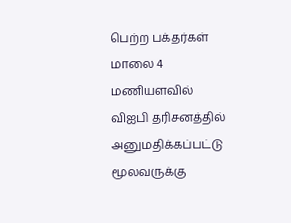பெற்ற பக்தர்கள் மாலை 4 மணியளவில் விஐபி தரிசனத்தில் அனுமதிக்கப்பட்டு மூலவருக்கு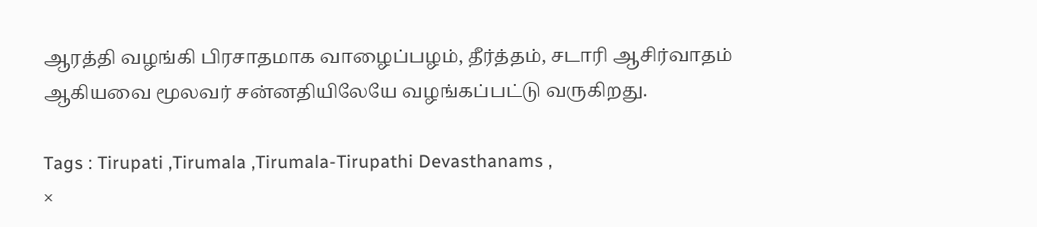ஆரத்தி வழங்கி பிரசாதமாக வாழைப்பழம், தீர்த்தம், சடாரி ஆசிர்வாதம் ஆகியவை மூலவர் சன்னதியிலேயே வழங்கப்பட்டு வருகிறது.

Tags : Tirupati ,Tirumala ,Tirumala-Tirupathi Devasthanams ,
×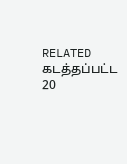RELATED கடத்தப்பட்ட 20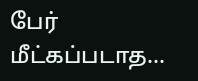பேர் மீட்கப்படாத...